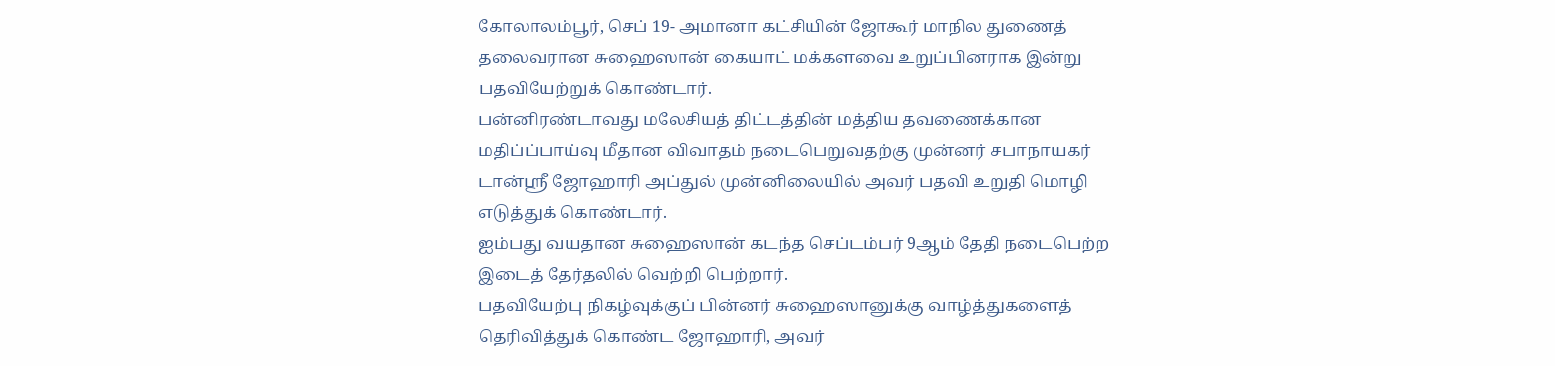கோலாலம்பூர், செப் 19- அமானா கட்சியின் ஜோகூர் மாநில துணைத்
தலைவரான சுஹைஸான் கையாட் மக்களவை உறுப்பினராக இன்று
பதவியேற்றுக் கொண்டார்.
பன்னிரண்டாவது மலேசியத் திட்டத்தின் மத்திய தவணைக்கான
மதிப்ப்பாய்வு மீதான விவாதம் நடைபெறுவதற்கு முன்னர் சபாநாயகர்
டான்ஸ்ரீ ஜோஹாரி அப்துல் முன்னிலையில் அவர் பதவி உறுதி மொழி
எடுத்துக் கொண்டார்.
ஐம்பது வயதான சுஹைஸான் கடந்த செப்டம்பர் 9ஆம் தேதி நடைபெற்ற
இடைத் தேர்தலில் வெற்றி பெற்றார்.
பதவியேற்பு நிகழ்வுக்குப் பின்னர் சுஹைஸானுக்கு வாழ்த்துகளைத்
தெரிவித்துக் கொண்ட ஜோஹாரி, அவர்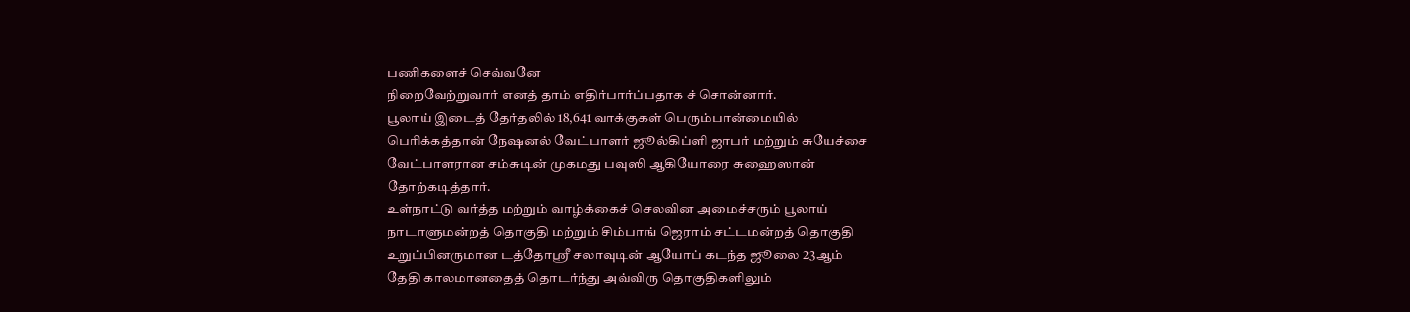பணிகளைச் செவ்வனே
நிறைவேற்றுவார் எனத் தாம் எதிர்பார்ப்பதாக ச் சொன்னார்.
பூலாய் இடைத் தேர்தலில் 18,641 வாக்குகள் பெரும்பான்மையில்
பெரிக்கத்தான் நேஷனல் வேட்பாளர் ஜூல்கிப்ளி ஜாபர் மற்றும் சுயேச்சை
வேட்பாளரான சம்சுடின் முகமது பவுஸி ஆகியோரை சுஹைஸான்
தோற்கடித்தார்.
உள்நாட்டு வர்த்த மற்றும் வாழ்க்கைச் செலவின அமைச்சரும் பூலாய்
நாடாளுமன்றத் தொகுதி மற்றும் சிம்பாங் ஜெராம் சட்டமன்றத் தொகுதி
உறுப்பினருமான டத்தோஸ்ரீ சலாவுடின் ஆயோப் கடந்த ஜூலை 23ஆம்
தேதி காலமானதைத் தொடர்ந்து அவ்விரு தொகுதிகளிலும்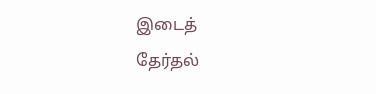இடைத்
தேர்தல்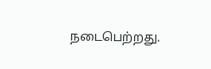நடைபெற்றது.